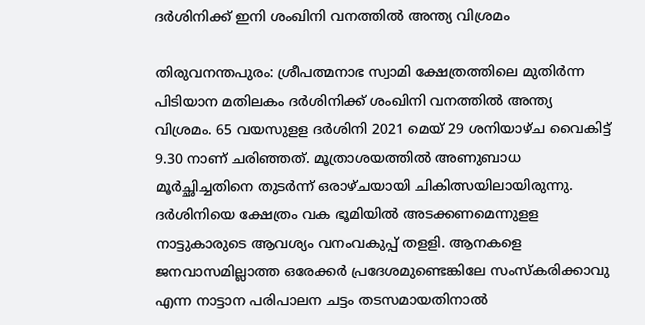ദര്‍ശിനിക്ക് ഇനി ശംഖിനി വനത്തില്‍ അന്ത്യ വിശ്രമം

തിരുവനന്തപുരം: ശ്രീപത്മനാഭ സ്വാമി ക്ഷേത്രത്തിലെ മുതിര്‍ന്ന പിടിയാന മതിലകം ദര്‍ശിനിക്ക്‌ ശംഖിനി വനത്തില്‍ അന്ത്യ വിശ്രമം. 65 വയസുളള ദര്‍ശിനി 2021 മെയ്‌ 29 ശനിയാഴ്‌ച വൈകിട്ട്‌ 9.30 നാണ്‌ ചരിഞ്ഞത്‌. മൂത്രാശയത്തില്‍ അണുബാധ മൂര്‍ച്ഛിച്ചതിനെ തുടര്‍ന്ന്‌ ഒരാഴ്‌ചയായി ചികിത്സയിലായിരുന്നു. ദര്‍ശിനിയെ ക്ഷേത്രം വക ഭൂമിയില്‍ അടക്കണമെന്നുളള നാട്ടുകാരുടെ ആവശ്യം വനംവകുപ്പ്‌ തളളി. ആനകളെ ജനവാസമില്ലാത്ത ഒരേക്കര്‍ പ്രദേശമുണ്ടെങ്കിലേ സംസ്‌കരിക്കാവു എന്ന നാട്ടാന പരിപാലന ചട്ടം തടസമായതിനാല്‍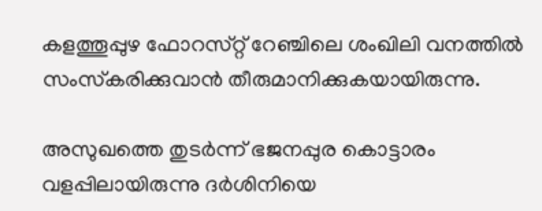കളത്തൂപ്പുഴ ഫോറസ്‌റ്റ്‌ റേഞ്ചിലെ ശംഖിലി വനത്തില്‍ സംസ്‌കരിക്കുവാന്‍ തീരുമാനിക്കുകയായിരുന്നു.

അസുഖത്തെ തുടര്‍ന്ന് ഭജനപ്പുര കൊട്ടാരം വളപ്പിലായിരുന്നു ദര്‍ശിനിയെ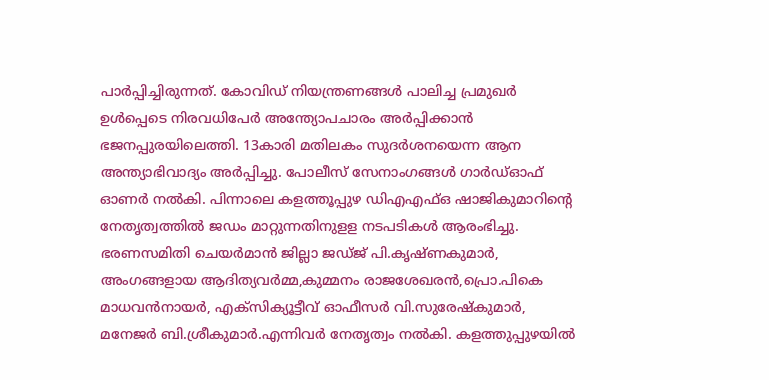പാര്‍പ്പിച്ചിരുന്നത്‌. കോവിഡ്‌ നിയന്ത്രണങ്ങള്‍ പാലിച്ച പ്രമുഖര്‍ ഉള്‍പ്പെടെ നിരവധിപേര്‍ അന്ത്യോപചാരം അര്‍പ്പിക്കാന്‍ ഭജനപ്പുരയിലെത്തി. 13കാരി മതിലകം സുദര്‍ശനയെന്ന ആന അന്ത്യാഭിവാദ്യം അര്‍പ്പിച്ചു. പോലീസ്‌ സേനാംഗങ്ങള്‍ ഗാര്‍ഡ്‌ഓഫ്‌ ഓണര്‍ നല്‍കി. പിന്നാലെ കളത്തൂപ്പുഴ ഡിഎഎഫ്‌ഒ ഷാജികുമാറിന്റെ നേതൃത്വത്തില്‍ ജഡം മാറ്റുന്നതിനുളള നടപടികള്‍ ആരംഭിച്ചു. ഭരണസമിതി ചെയര്‍മാന്‍ ജില്ലാ ജഡ്‌ജ്‌ പി.കൃഷ്‌ണകുമാര്‍, അംഗങ്ങളായ ആദിത്യവര്‍മ്മ,കുമ്മനം രാജശേഖരന്‍,പ്രൊ.പികെ മാധവന്‍നായര്‍, എക്‌സിക്യൂട്ടീവ്‌ ഓഫീസര്‍ വി.സുരേഷ്‌കുമാര്‍, മനേജര്‍ ബി.ശ്രീകുമാര്‍.എന്നിവര്‍ നേതൃത്വം നല്‍കി. കളത്തുപ്പുഴയില്‍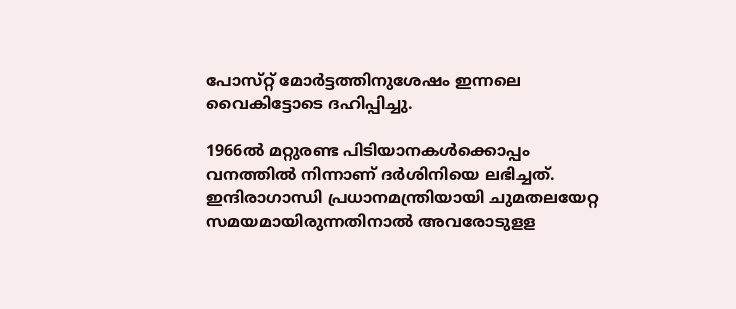പോസ്‌റ്റ് മോര്‍ട്ടത്തിനുശേഷം ഇന്നലെ വൈകിട്ടോടെ ദഹിപ്പിച്ചു.

1966ല്‍ മറ്റുരണ്ട പിടിയാനകള്‍ക്കൊപ്പം വനത്തില്‍ നിന്നാണ്‌ ദര്‍ശിനിയെ ലഭിച്ചത്‌. ഇന്ദിരാഗാന്ധി പ്രധാനമന്ത്രിയായി ചുമതലയേറ്റ സമയമായിരുന്നതിനാല്‍ അവരോടുളള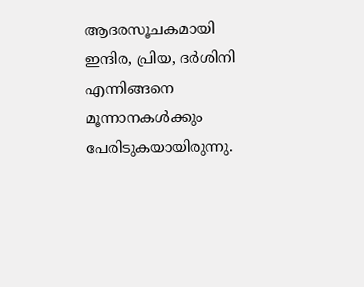ആദരസൂചകമായി ഇന്ദിര, പ്രിയ, ദര്‍ശിനി എന്നിങ്ങനെ മൂന്നാനകള്‍ക്കും പേരിടുകയായിരുന്നു.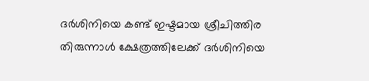ദര്‍ശിനിയെ കണ്ട്‌ ഇഷ്ടമായ ശ്രീചിത്തിര തിരുന്നാള്‍ ക്ഷേത്രത്തിലേക്ക്‌ ദര്‍ശിനിയെ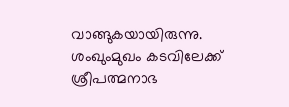വാങ്ങുകയായിരുന്നു. ശംഖുംമുഖം കടവിലേക്ക്‌ ശ്രീപത്മനാഭ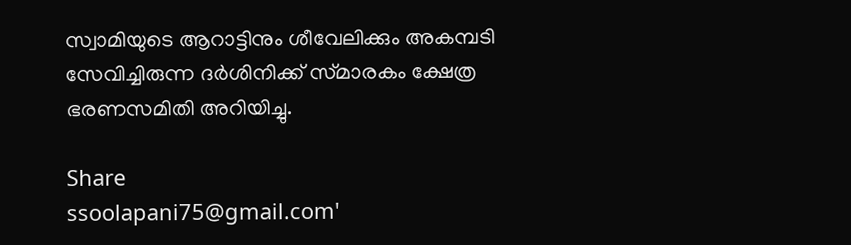സ്വാമിയുടെ ആറാട്ടിനും ശീവേലിക്കും അകമ്പടി സേവിച്ചിരുന്ന ദര്‍ശിനിക്ക്‌ സ്‌മാരകം ക്ഷേത്ര ഭരണസമിതി അറിയിച്ചു.

Share
ssoolapani75@gmail.com'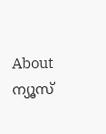About ന്യൂസ്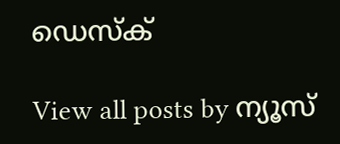ഡെസ്ക്

View all posts by ന്യൂസ്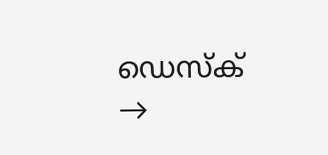ഡെസ്ക് →